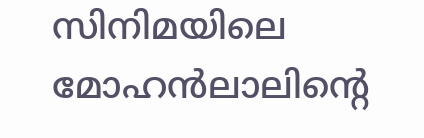സിനിമയിലെ മോഹൻലാലിന്റെ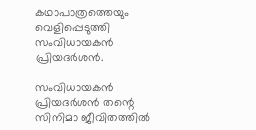കഥാപാത്രത്തെയും വെളിപ്പെടുത്തി സംവിധായകൻ പ്രിയദര്‍ശൻ.

സംവിധായകൻ പ്രിയദര്‍ശൻ തന്റെ സിനിമാ ജീവിതത്തില്‍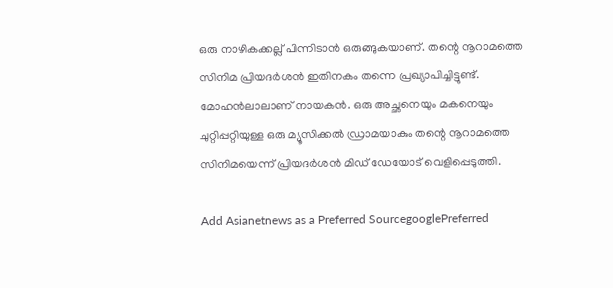ഒരു നാഴികക്കല്ല് പിന്നിടാൻ ഒരുങ്ങുകയാണ്. തന്റെ നൂറാമത്തെ സിനിമ പ്രിയദര്‍ശൻ ഇതിനകം തന്നെ പ്രഖ്യാപിച്ചിട്ടുണ്ട്. മോഹൻലാലാണ് നായകൻ. ഒരു അച്ഛനെയും മകനെയും ചുറ്റിപ്പറ്റിയുള്ള ഒരു മ്യൂസിക്കല്‍ ഡ്രാമയാകും തന്റെ നൂറാമത്തെ സിനിമയെന്ന് പ്രിയദര്‍ശൻ മിഡ് ഡേയോട് വെളിപ്പെടുത്തി.

Add Asianetnews as a Preferred SourcegooglePreferred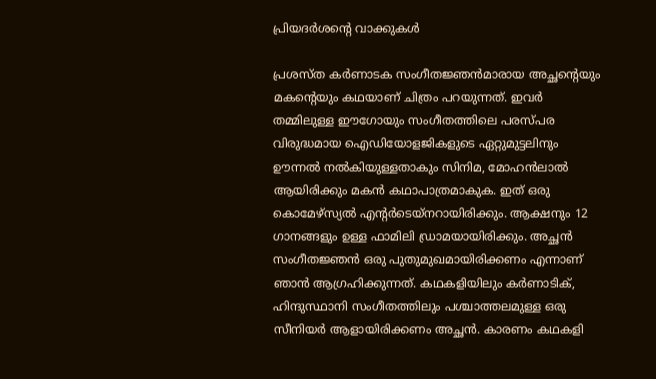പ്രിയദര്‍ശന്റെ വാക്കുകള്‍

പ്രശസ്‍ത കര്‍ണാടക സംഗീതജ്ഞൻമാരായ അച്ഛന്റെയും മകന്റെയും കഥയാണ് ചിത്രം പറയുന്നത്. ഇവര്‍ തമ്മിലുള്ള ഈഗോയും സംഗീതത്തിലെ പരസ്‍പര വിരുദ്ധമായ ഐഡിയോളജികളുടെ ഏറ്റുമുട്ടലിനും ഊന്നല്‍ നല്‍കിയുള്ളതാകും സിനിമ, മോഹൻലാല്‍ ആയിരിക്കും മകൻ കഥാപാത്രമാകുക. ഇത് ഒരു കൊമേഴ്സ്യല്‍ എന്റര്‍ടെയ്‍നറായിരിക്കും. ആക്ഷനും 12 ഗാനങ്ങളും ഉള്ള ഫാമിലി ഡ്രാമയായിരിക്കും. അച്ഛൻ സംഗീതജ്ഞൻ ഒരു പുതുമുഖമായിരിക്കണം എന്നാണ് ഞാൻ ആഗ്രഹിക്കുന്നത്. കഥകളിയിലും കര്‍ണാടിക്, ഹിന്ദുസ്ഥാനി സംഗീതത്തിലും പശ്ചാത്തലമുള്ള ഒരു സീനിയര്‍ ആളായിരിക്കണം അച്ഛൻ. കാരണം കഥകളി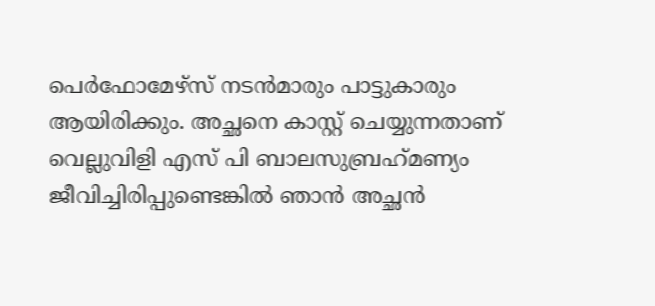പെര്‍ഫോമേഴ്‍സ് നടൻമാരും പാട്ടുകാരും ആയിരിക്കും. അച്ഛനെ കാസ്റ്റ് ചെയ്യുന്നതാണ് വെല്ലുവിളി എസ് പി ബാലസുബ്രഹ്‍മണ്യം ജീവിച്ചിരിപ്പുണ്ടെങ്കില്‍ ഞാൻ അച്ഛൻ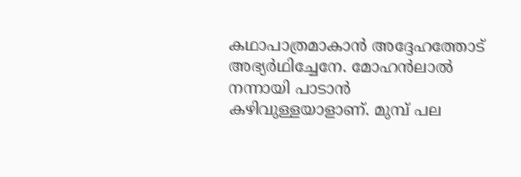കഥാപാത്രമാകാൻ അദ്ദേഹത്തോട് അഭ്യര്‍ഥിച്ചേനേ. മോഹൻലാല്‍ നന്നായി പാടാൻ കഴിവുള്ളയാളാണ്. മുമ്പ് പല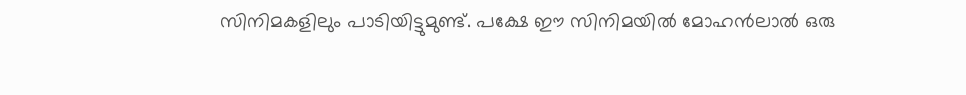സിനിമകളിലും പാടിയിട്ടുമുണ്ട്. പക്ഷേ ഈ സിനിമയില്‍ മോഹൻലാല്‍ ഒരു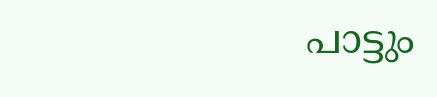പാട്ടും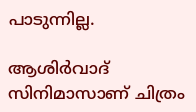പാടുന്നില്ല.

ആശിര്‍വാദ് സിനിമാസാണ് ചിത്രം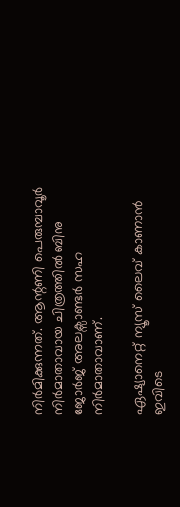നിര്‍മിക്കുന്നത്. ആന്റണി പെരുമ്പാവൂര്‍ നിര്‍മാതാവായ ചിത്രത്തില്‍ ബിനു ജോര്‍ജ് അലക്സാണ്ടര്‍ സഹ നിര്‍മാതാവാണ്.

ഏഷ്യാനെറ്റ് ന്യൂസ് ലൈവ് കാണാന്‍ ഇവിടെ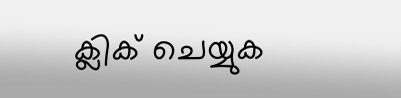ക്ലിക് ചെയ്യുക